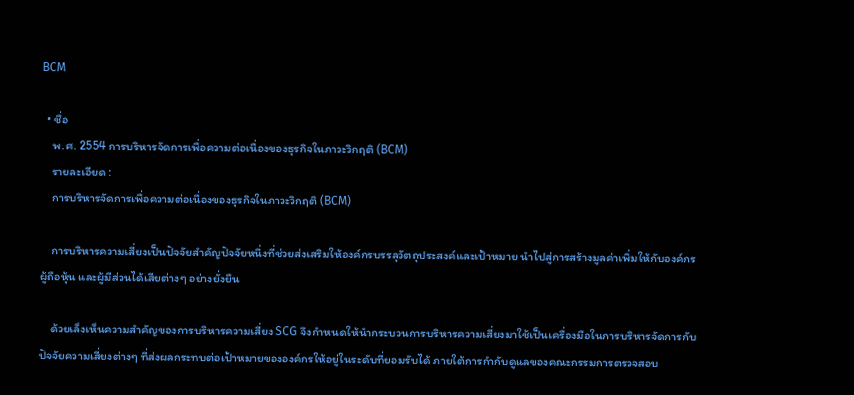BCM

  • ชื่อ
    พ.ศ. 2554 การบริหารจัดการเพื่อความต่อเนื่องของธุรกิจในภาวะวิกฤติ (BCM)
    รายละเอียด :
    การบริหารจัดการเพื่อความต่อเนื่องของธุรกิจในภาวะวิกฤติ (BCM)

    การบริหารความเสี่ยงเป็นปัจจัยสำคัญปัจจัยหนึ่งที่ช่วยส่งเสริมให้องค์กรบรรลุวัตถุประสงค์และเป้าหมาย นำไปสู่การสร้างมูลค่าเพิ่มให้กับองค์กร ผู้ถือหุ้น และผู้มีส่วนได้เสียต่างๆ อย่างยั่งยืน

    ด้วยเล็งเห็นความสำคัญของการบริหารความเสี่ยง SCG จึงกำหนดให้นำกระบวนการบริหารความเสี่ยงมาใช้เป็นเครื่องมือในการบริหารจัดการกับปัจจัยความเสี่ยงต่างๆ ที่ส่งผลกระทบต่อเป้าหมายขององค์กรให้อยู่ในระดับที่ยอมรับได้ ภายใต้การกำกับดูแลของคณะกรรมการตรวจสอบ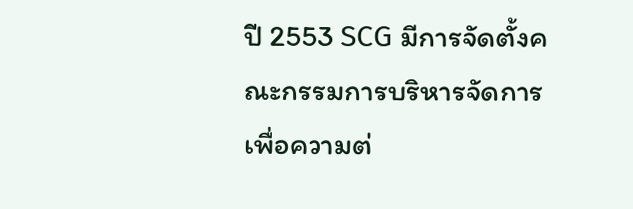ปี 2553 SCG มีการจัดตั้งคณะกรรมการบริหารจัดการเพื่อความต่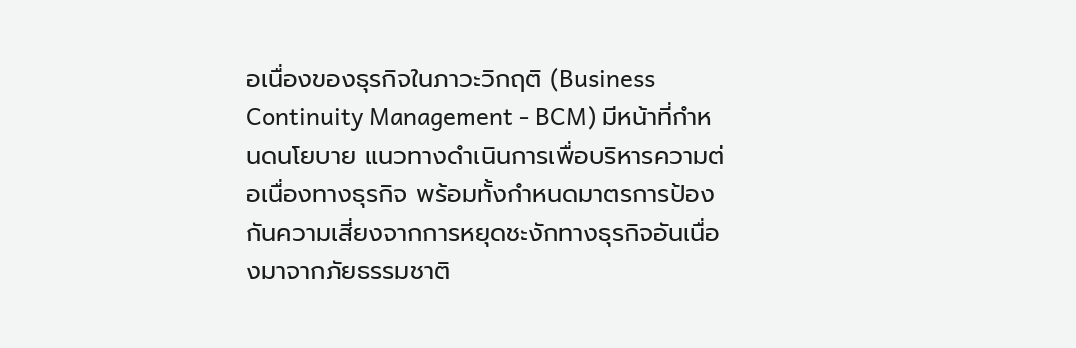อเนื่องของธุรกิจในภาวะวิกฤติ (Business Continuity Management - BCM) มีหน้าที่กำหนดนโยบาย แนวทางดำเนินการเพื่อบริหารความต่อเนื่องทางธุรกิจ พร้อมทั้งกำหนดมาตรการป้องกันความเสี่ยงจากการหยุดชะงักทางธุรกิจอันเนื่องมาจากภัยธรรมชาติ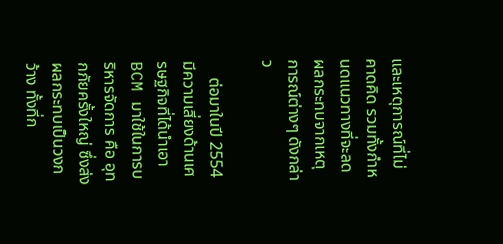และเหตุการณ์ที่ไม่คาดคิด รวมทั้งกำหนดแนวทางที่จะลดผลกระทบจากเหตุการณ์ต่างๆ ดังกล่าว

    ต่อมาในปี 2554 มีความเสี่ยงด้านเศรษฐกิจที่ได้นำเอา BCM มาใช้ในการบริหารจัดการ คือ อุทกภัยครั้งใหญ่ ซึ่งส่งผลกระทบเป็นวงกว้าง ทั้งที่ก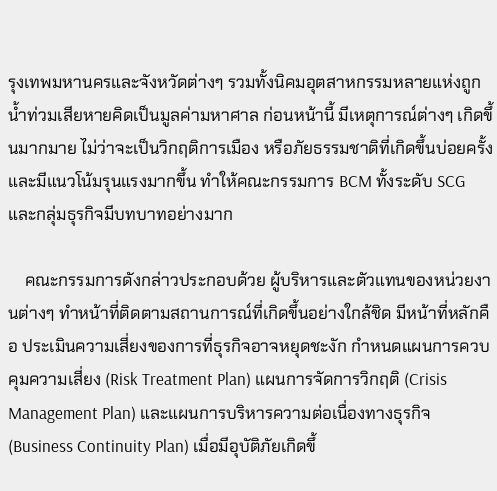รุงเทพมหานครและจังหวัดต่างๆ รวมทั้งนิคมอุตสาหกรรมหลายแห่งถูกน้ำท่วมเสียหายคิดเป็นมูลค่ามหาศาล ก่อนหน้านี้ มีเหตุการณ์ต่างๆ เกิดขึ้นมากมาย ไม่ว่าจะเป็นวิกฤติการเมือง หรือภัยธรรมชาติที่เกิดขึ้นบ่อยครั้งและมีแนวโน้มรุนแรงมากขึ้น ทำให้คณะกรรมการ BCM ทั้งระดับ SCG และกลุ่มธุรกิจมีบทบาทอย่างมาก

    คณะกรรมการดังกล่าวประกอบด้วย ผู้บริหารและตัวแทนของหน่วยงานต่างๆ ทำหน้าที่ติดตามสถานการณ์ที่เกิดขึ้นอย่างใกล้ชิด มีหน้าที่หลักคือ ประเมินความเสี่ยงของการที่ธุรกิจอาจหยุดชะงัก กำหนดแผนการควบคุมความเสี่ยง (Risk Treatment Plan) แผนการจัดการวิกฤติ (Crisis Management Plan) และแผนการบริหารความต่อเนื่องทางธุรกิจ (Business Continuity Plan) เมื่อมีอุบัติภัยเกิดขึ้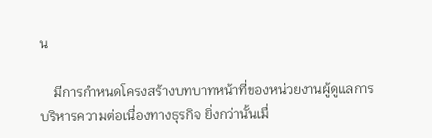น

    มีการกำหนดโครงสร้างบทบาทหน้าที่ของหน่วยงานผู้ดูแลการบริหารความต่อเนื่องทางธุรกิจ ยิ่งกว่านั้นเมื่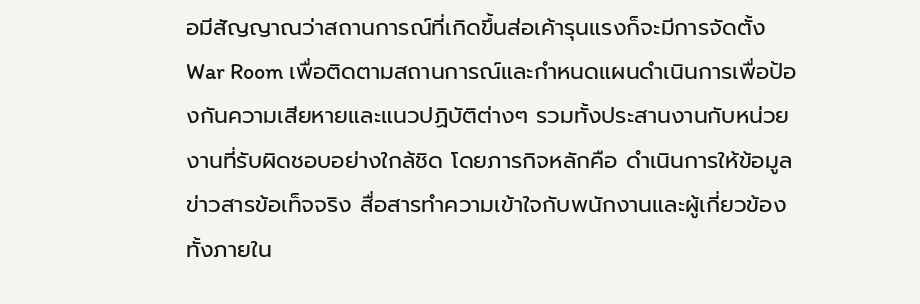อมีสัญญาณว่าสถานการณ์ที่เกิดขึ้นส่อเค้ารุนแรงก็จะมีการจัดตั้ง War Room เพื่อติดตามสถานการณ์และกำหนดแผนดำเนินการเพื่อป้องกันความเสียหายและแนวปฏิบัติต่างๆ รวมทั้งประสานงานกับหน่วยงานที่รับผิดชอบอย่างใกล้ชิด โดยภารกิจหลักคือ ดำเนินการให้ข้อมูล ข่าวสารข้อเท็จจริง สื่อสารทำความเข้าใจกับพนักงานและผู้เกี่ยวข้องทั้งภายใน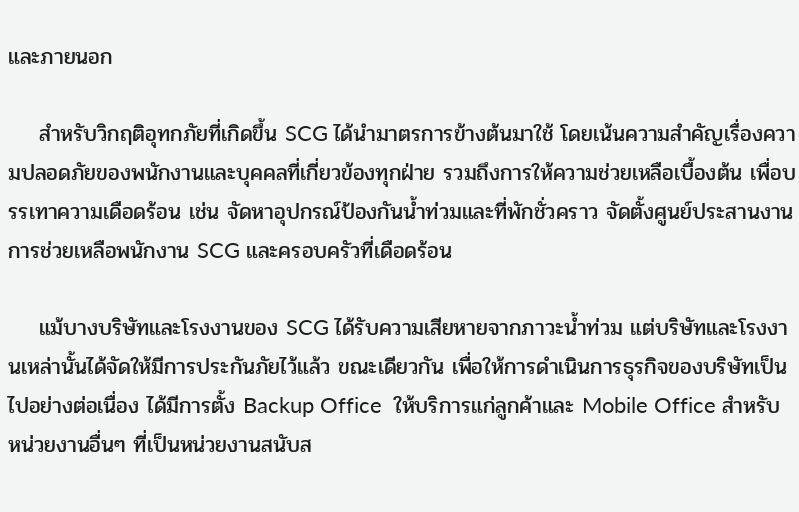และภายนอก

    สำหรับวิกฤติอุทกภัยที่เกิดขึ้น SCG ได้นำมาตรการข้างต้นมาใช้ โดยเน้นความสำคัญเรื่องความปลอดภัยของพนักงานและบุคคลที่เกี่ยวข้องทุกฝ่าย รวมถึงการให้ความช่วยเหลือเบื้องต้น เพื่อบรรเทาความเดือดร้อน เช่น จัดหาอุปกรณ์ป้องกันน้ำท่วมและที่พักชั่วคราว จัดตั้งศูนย์ประสานงานการช่วยเหลือพนักงาน SCG และครอบครัวที่เดือดร้อน

    แม้บางบริษัทและโรงงานของ SCG ได้รับความเสียหายจากภาวะน้ำท่วม แต่บริษัทและโรงงานเหล่านั้นได้จัดให้มีการประกันภัยไว้แล้ว ขณะเดียวกัน เพื่อให้การดำเนินการธุรกิจของบริษัทเป็นไปอย่างต่อเนื่อง ได้มีการตั้ง Backup Office  ให้บริการแก่ลูกค้าและ Mobile Office สำหรับหน่วยงานอื่นๆ ที่เป็นหน่วยงานสนับส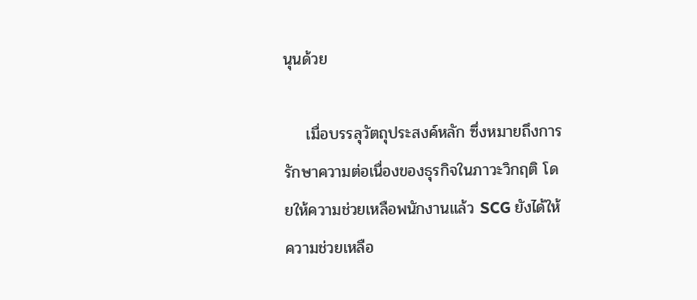นุนด้วย

    เมื่อบรรลุวัตถุประสงค์หลัก ซึ่งหมายถึงการรักษาความต่อเนื่องของธุรกิจในภาวะวิกฤติ โดยให้ความช่วยเหลือพนักงานแล้ว SCG ยังได้ให้ความช่วยเหลือ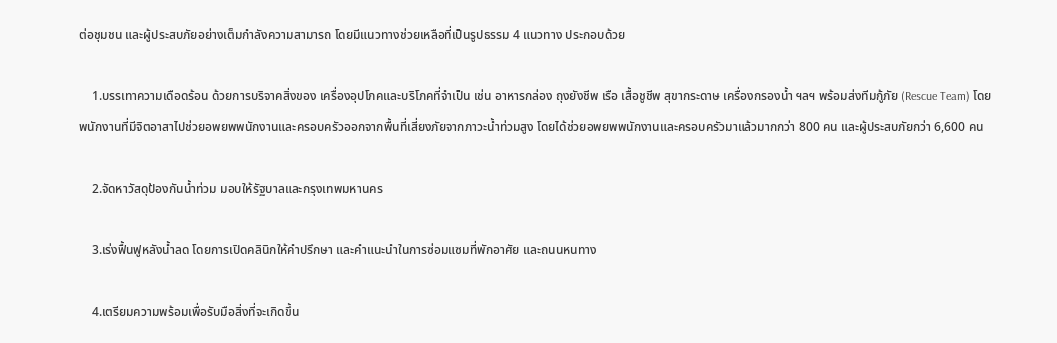ต่อชุมชน และผู้ประสบภัยอย่างเต็มกำลังความสามารถ โดยมีแนวทางช่วยเหลือที่เป็นรูปธรรม 4 แนวทาง ประกอบด้วย

    1.บรรเทาความเดือดร้อน ด้วยการบริจาคสิ่งของ เครื่องอุปโภคและบริโภคที่จำเป็น เช่น อาหารกล่อง ถุงยังชีพ เรือ เสื้อชูชีพ สุขากระดาษ เครื่องกรองน้ำ ฯลฯ พร้อมส่งทีมกู้ภัย (Rescue Team) โดยพนักงานที่มีจิตอาสาไปช่วยอพยพพนักงานและครอบครัวออกจากพื้นที่เสี่ยงภัยจากภาวะน้ำท่วมสูง โดยได้ช่วยอพยพพนักงานและครอบครัวมาแล้วมากกว่า 800 คน และผู้ประสบภัยกว่า 6,600 คน

    2.จัดหาวัสดุป้องกันน้ำท่วม มอบให้รัฐบาลและกรุงเทพมหานคร

    3.เร่งฟื้นฟูหลังน้ำลด โดยการเปิดคลินิกให้คำปรึกษา และคำแนะนำในการซ่อมแซมที่พักอาศัย และถนนหนทาง

    4.เตรียมความพร้อมเพื่อรับมือสิ่งที่จะเกิดขึ้น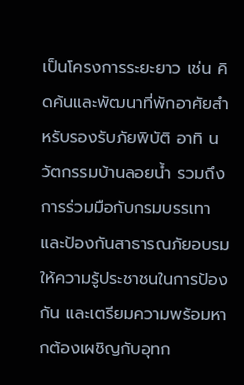เป็นโครงการระยะยาว เช่น คิดค้นและพัฒนาที่พักอาศัยสำหรับรองรับภัยพิบัติ อาทิ นวัตกรรมบ้านลอยน้ำ รวมถึงการร่วมมือกับกรมบรรเทาและป้องกันสาธารณภัยอบรมให้ความรู้ประชาชนในการป้องกัน และเตรียมความพร้อมหากต้องเผชิญกับอุทก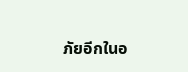ภัยอีกในอ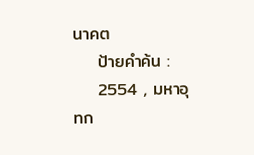นาคต
    ป้ายคำค้น :
    2554 , มหาอุทก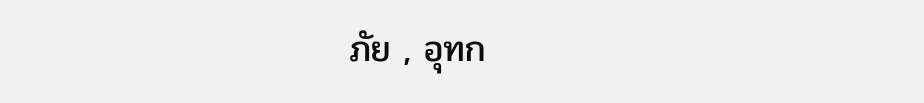ภัย , อุทก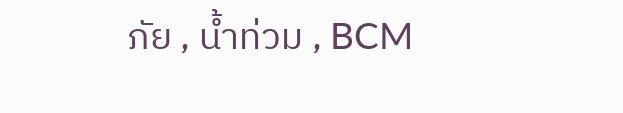ภัย , น้ำท่วม , BCM